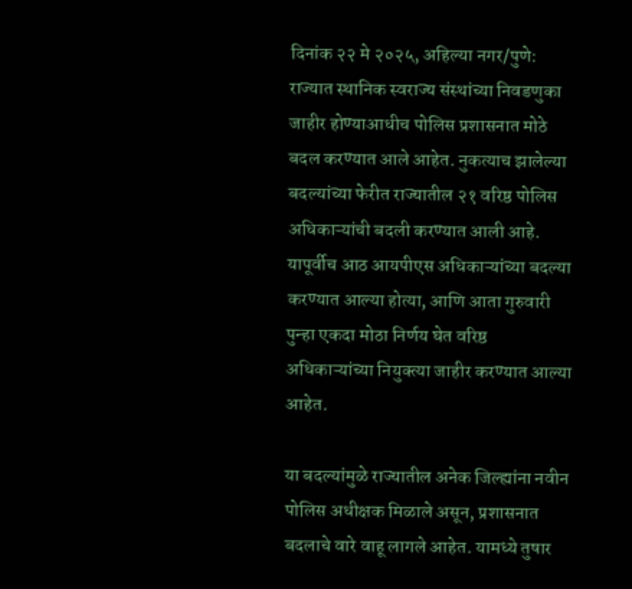दिनांक २२ मे २०२५, अहिल्या नगर/पुणे:
राज्यात स्थानिक स्वराज्य संस्थांच्या निवडणुका जाहीर होण्याआधीच पोलिस प्रशासनात मोठे बदल करण्यात आले आहेत. नुकत्याच झालेल्या बदल्यांच्या फेरीत राज्यातील २१ वरिष्ठ पोलिस अधिकाऱ्यांची बदली करण्यात आली आहे. यापूर्वीच आठ आयपीएस अधिकाऱ्यांच्या बदल्या करण्यात आल्या होत्या, आणि आता गुरुवारी पुन्हा एकदा मोठा निर्णय घेत वरिष्ठ अधिकाऱ्यांच्या नियुक्त्या जाहीर करण्यात आल्या आहेत.

या बदल्यांमुळे राज्यातील अनेक जिल्ह्यांना नवीन पोलिस अधीक्षक मिळाले असून, प्रशासनात बदलाचे वारे वाहू लागले आहेत. यामध्ये तुषार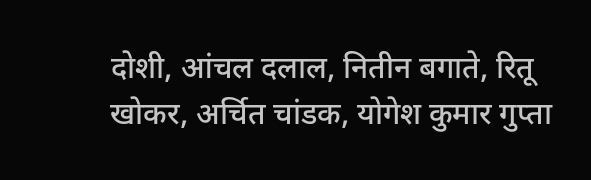दोशी, आंचल दलाल, नितीन बगाते, रितू खोकर, अर्चित चांडक, योगेश कुमार गुप्ता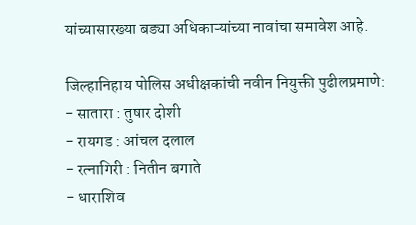यांच्यासारख्या बड्या अधिकाऱ्यांच्या नावांचा समावेश आहे.

जिल्हानिहाय पोलिस अधीक्षकांची नवीन नियुक्ती पुढीलप्रमाणे:
- सातारा : तुषार दोशी
- रायगड : आंचल दलाल
- रत्नागिरी : नितीन बगाते
- धाराशिव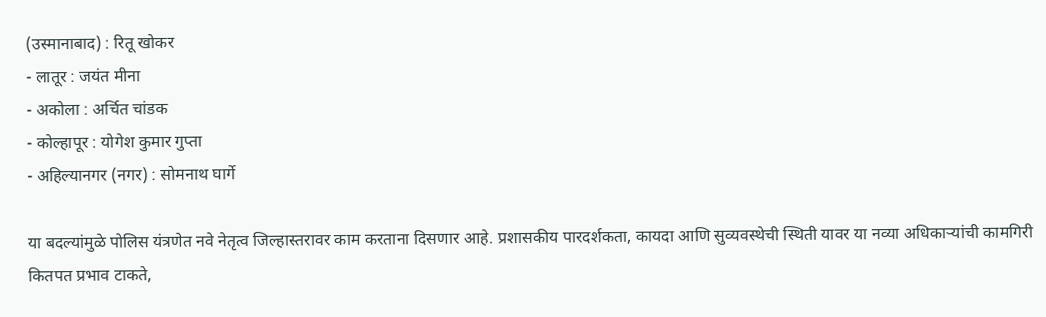(उस्मानाबाद) : रितू खोकर
- लातूर : जयंत मीना
- अकोला : अर्चित चांडक
- कोल्हापूर : योगेश कुमार गुप्ता
- अहिल्यानगर (नगर) : सोमनाथ घार्गे

या बदल्यांमुळे पोलिस यंत्रणेत नवे नेतृत्व जिल्हास्तरावर काम करताना दिसणार आहे. प्रशासकीय पारदर्शकता, कायदा आणि सुव्यवस्थेची स्थिती यावर या नव्या अधिकाऱ्यांची कामगिरी कितपत प्रभाव टाकते,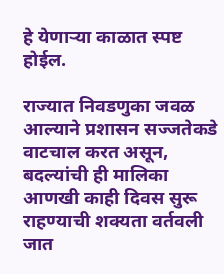हे येणाऱ्या काळात स्पष्ट होईल.

राज्यात निवडणुका जवळ आल्याने प्रशासन सज्जतेकडे वाटचाल करत असून, बदल्यांची ही मालिका आणखी काही दिवस सुरू राहण्याची शक्यता वर्तवली जात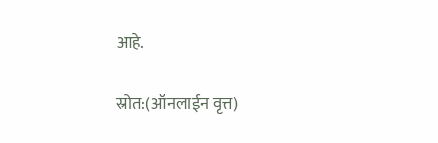आहे.

स्रोत:(ऑनलाईन वृत्त)